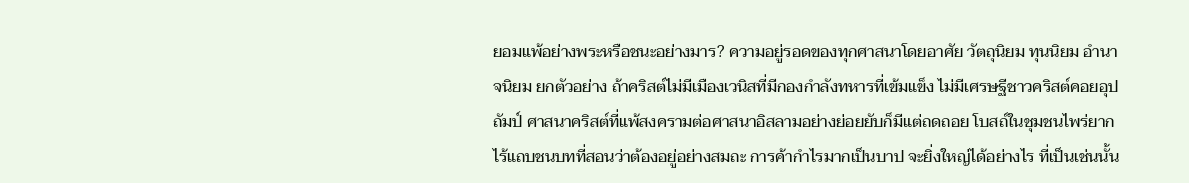ยอมแพ้อย่างพระหรือชนะอย่างมาร? ความอยู่รอดของทุกศาสนาโดยอาศัย วัตถุนิยม ทุนนิยม อำนาจนิยม ยกตัวอย่าง ถ้าคริสต์ไม่มีเมืองเวนิสที่มีกองกำลังทหารที่เข้มแข็ง ไม่มีเศรษฐีชาวคริสต์คอยอุปถัมป์ ศาสนาคริสต์ที่แพ้สงครามต่อศาสนาอิสลามอย่างย่อยยับก็มีแต่ถดถอย โบสถ์ในชุมชนไพร่ยากไร้แถบชนบทที่สอนว่าต้องอยู่อย่างสมถะ การค้ากำไรมากเป็นบาป จะยิ่งใหญ่ได้อย่างไร ที่เป็นเช่นนั้น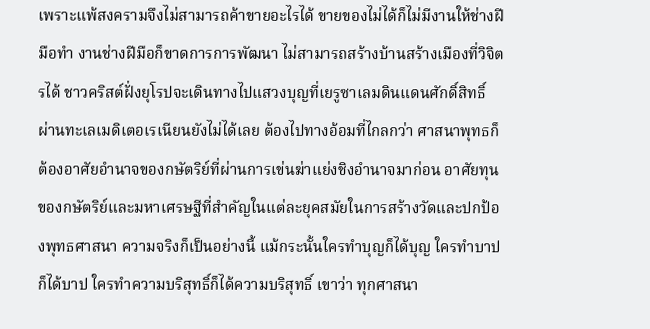เพราะแพ้สงครามจึงไม่สามารถค้าขายอะไรได้ ขายของไม่ได้ก็ไม่มีงานให้ช่างฝีมือทำ งานช่างฝีมือก็ขาดการการพัฒนา ไม่สามารถสร้างบ้านสร้างเมืองที่วิจิตรได้ ชาวคริสต์ฝั่งยุโรปจะเดินทางไปแสวงบุญที่เยรูซาเลมดินแดนศักดิ์สิทธิ์ ผ่านทะเลเมดิเตอเรเนียนยังไม่ได้เลย ต้องไปทางอ้อมที่ไกลกว่า ศาสนาพุทธก็ต้องอาศัยอำนาจของกษัตริย์ที่ผ่านการเข่นฆ่าแย่งชิงอำนาจมาก่อน อาศัยทุนของกษัตริย์และมหาเศรษฐีที่สำคัญในแต่ละยุคสมัยในการสร้างวัดและปกป้องพุทธศาสนา ความจริงก็เป็นอย่างนี้ แม้กระนั้นใครทำบุญก็ได้บุญ ใครทำบาปก็ได้บาป ใครทำความบริสุทธิ์ก็ได้ความบริสุทธิ์ เขาว่า ทุกศาสนา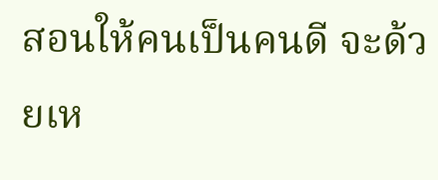สอนให้คนเป็นคนดี จะด้วยเห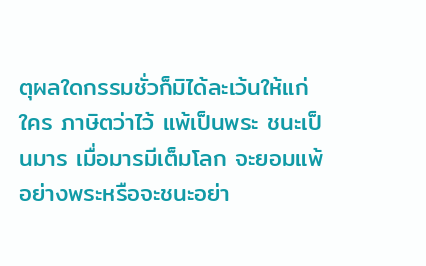ตุผลใดกรรมชั่วก็มิได้ละเว้นให้แก่ใคร ภาษิตว่าไว้ แพ้เป็นพระ ชนะเป็นมาร เมื่อมารมีเต็มโลก จะยอมแพ้อย่างพระหรือจะชนะอย่า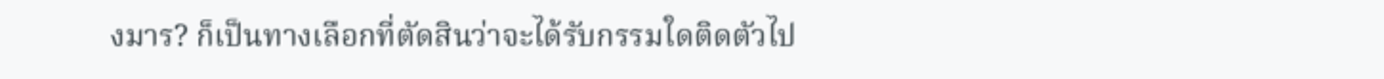งมาร? ก็เป็นทางเลือกที่ตัดสินว่าจะได้รับกรรมใดติดตัวไป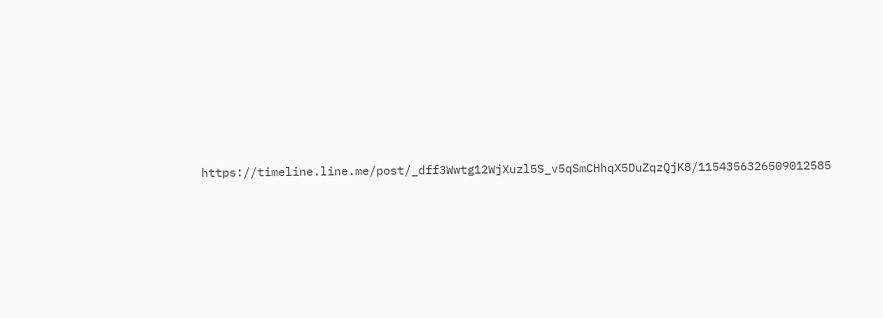https://timeline.line.me/post/_dff3Wwtg12WjXuzl5S_v5qSmCHhqX5DuZqzQjK8/1154356326509012585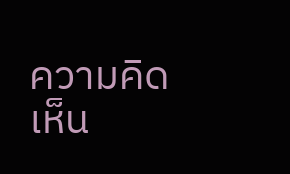ความคิดเห็น